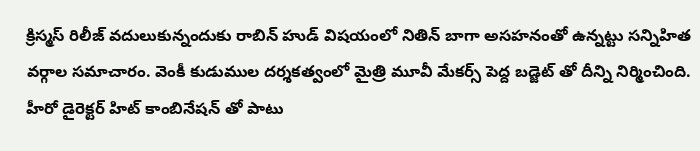క్రిస్మస్ రిలీజ్ వదులుకున్నందుకు రాబిన్ హుడ్ విషయంలో నితిన్ బాగా అసహనంతో ఉన్నట్టు సన్నిహిత వర్గాల సమాచారం. వెంకీ కుడుముల దర్శకత్వంలో మైత్రి మూవీ మేకర్స్ పెద్ద బడ్జెట్ తో దీన్ని నిర్మించింది. హీరో డైరెక్టర్ హిట్ కాంబినేషన్ తో పాటు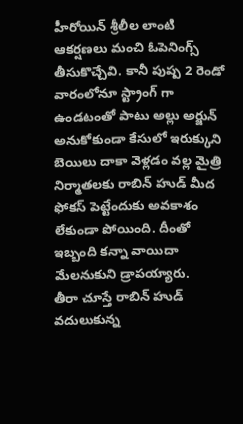హీరోయిన్ శ్రీలీల లాంటి ఆకర్షణలు మంచి ఓపెనింగ్స్ తీసుకొచ్చేవి. కానీ పుష్ప 2 రెండో వారంలోనూ స్ట్రాంగ్ గా ఉండటంతో పాటు అల్లు అర్జున్ అనుకోకుండా కేసులో ఇరుక్కుని బెయిలు దాకా వెళ్లడం వల్ల మైత్రి నిర్మాతలకు రాబిన్ హుడ్ మీద ఫోకస్ పెట్టేందుకు అవకాశం లేకుండా పోయింది. దీంతో ఇబ్బంది కన్నా వాయిదా మేలనుకుని డ్రాపయ్యారు.
తీరా చూస్తే రాబిన్ హుడ్ వదులుకున్న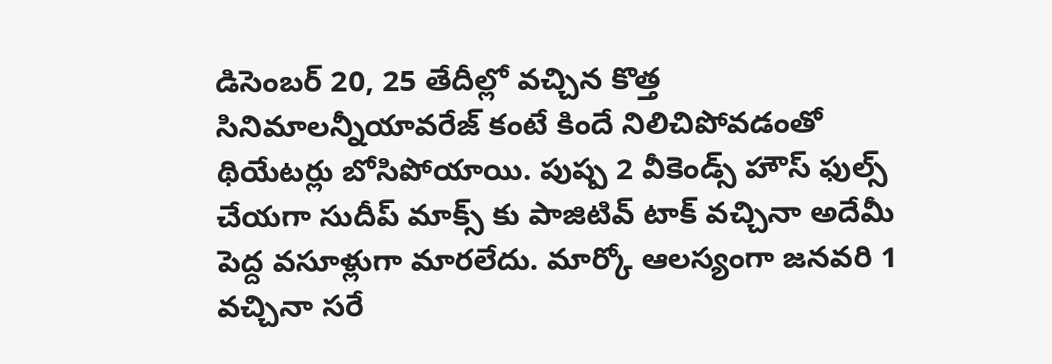డిసెంబర్ 20, 25 తేదీల్లో వచ్చిన కొత్త సినిమాలన్నీయావరేజ్ కంటే కిందే నిలిచిపోవడంతో థియేటర్లు బోసిపోయాయి. పుష్ప 2 వీకెండ్స్ హౌస్ ఫుల్స్ చేయగా సుదీప్ మాక్స్ కు పాజిటివ్ టాక్ వచ్చినా అదేమీ పెద్ద వసూళ్లుగా మారలేదు. మార్కో ఆలస్యంగా జనవరి 1 వచ్చినా సరే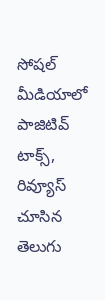సోషల్ మీడియాలో పాజిటివ్ టాక్స్, రివ్యూస్ చూసిన తెలుగు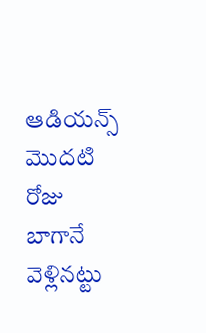ఆడియన్స్ మొదటి రోజు బాగానే వెళ్లినట్టు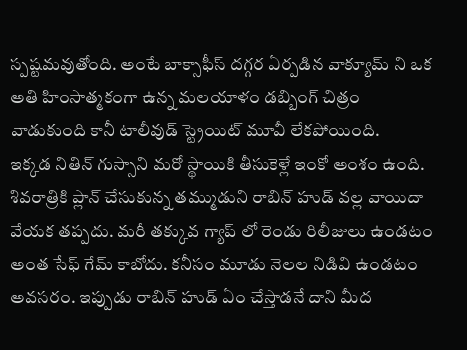స్పష్టమవుతోంది. అంటే బాక్సాఫీస్ దగ్గర ఏర్పడిన వాక్యూమ్ ని ఒక అతి హింసాత్మకంగా ఉన్న మలయాళం డబ్బింగ్ చిత్రం వాడుకుంది కానీ టాలీవుడ్ స్ట్రెయిట్ మూవీ లేకపోయింది.
ఇక్కడ నితిన్ గుస్సాని మరో స్థాయికి తీసుకెళ్లే ఇంకో అంశం ఉంది. శివరాత్రికి ప్లాన్ చేసుకున్న తమ్ముడుని రాబిన్ హుడ్ వల్ల వాయిదా వేయక తప్పదు. మరీ తక్కువ గ్యాప్ లో రెండు రిలీజులు ఉండటం అంత సేఫ్ గేమ్ కాబోదు. కనీసం మూడు నెలల నిడివి ఉండటం అవసరం. ఇప్పుడు రాబిన్ హుడ్ ఏం చేస్తాడనే దాని మీద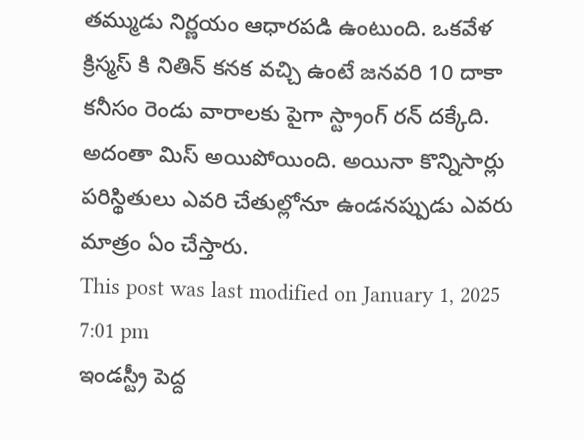తమ్ముడు నిర్ణయం ఆధారపడి ఉంటుంది. ఒకవేళ క్రిస్మస్ కి నితిన్ కనక వచ్చి ఉంటే జనవరి 10 దాకా కనీసం రెండు వారాలకు పైగా స్ట్రాంగ్ రన్ దక్కేది. అదంతా మిస్ అయిపోయింది. అయినా కొన్నిసార్లు పరిస్థితులు ఎవరి చేతుల్లోనూ ఉండనప్పుడు ఎవరు మాత్రం ఏం చేస్తారు.
This post was last modified on January 1, 2025 7:01 pm
ఇండస్ట్రీ పెద్ద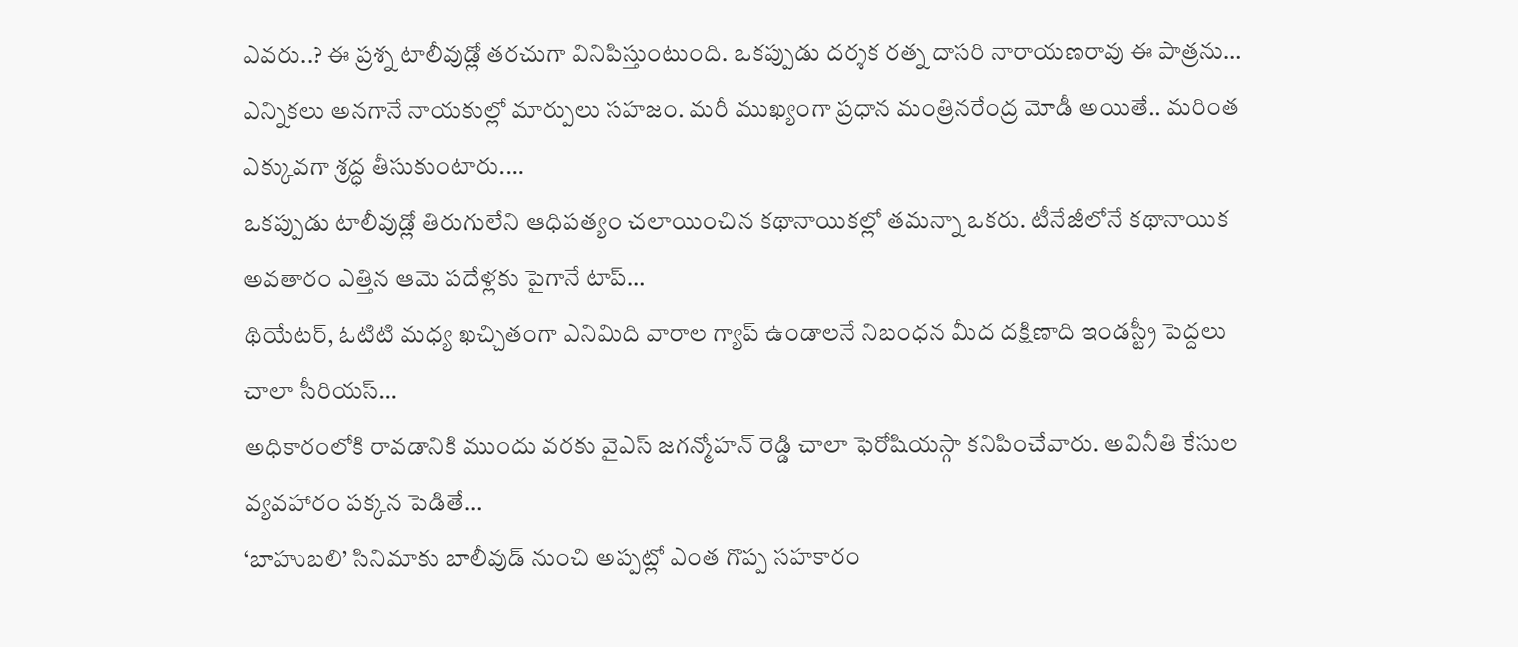ఎవరు..? ఈ ప్రశ్న టాలీవుడ్లో తరచుగా వినిపిస్తుంటుంది. ఒకప్పుడు దర్శక రత్న దాసరి నారాయణరావు ఈ పాత్రను…
ఎన్నికలు అనగానే నాయకుల్లో మార్పులు సహజం. మరీ ముఖ్యంగా ప్రధాన మంత్రినరేంద్ర మోడీ అయితే.. మరింత ఎక్కువగా శ్రద్ధ తీసుకుంటారు.…
ఒకప్పుడు టాలీవుడ్లో తిరుగులేని ఆధిపత్యం చలాయించిన కథానాయికల్లో తమన్నా ఒకరు. టీనేజీలోనే కథానాయిక అవతారం ఎత్తిన ఆమె పదేళ్లకు పైగానే టాప్…
థియేటర్, ఓటిటి మధ్య ఖచ్చితంగా ఎనిమిది వారాల గ్యాప్ ఉండాలనే నిబంధన మీద దక్షిణాది ఇండస్ట్రీ పెద్దలు చాలా సీరియస్…
అధికారంలోకి రావడానికి ముందు వరకు వైఎస్ జగన్మోహన్ రెడ్డి చాలా ఫెరోషియస్గా కనిపించేవారు. అవినీతి కేసుల వ్యవహారం పక్కన పెడితే…
‘బాహుబలి’ సినిమాకు బాలీవుడ్ నుంచి అప్పట్లో ఎంత గొప్ప సహకారం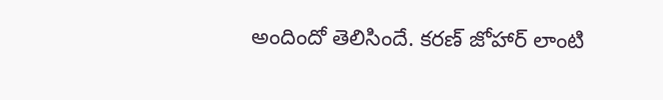అందిందో తెలిసిందే. కరణ్ జోహార్ లాంటి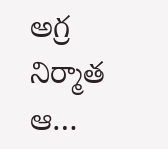అగ్ర నిర్మాత ఆ…